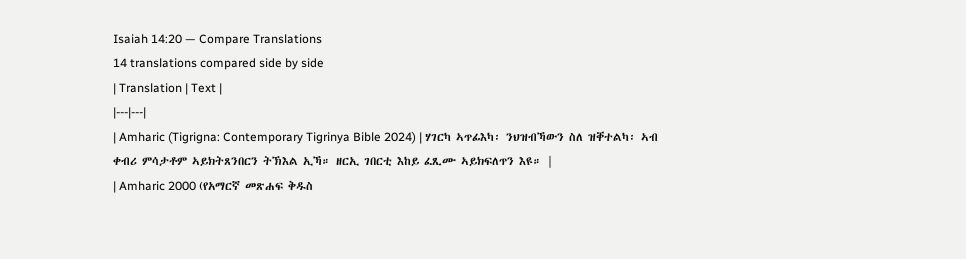Isaiah 14:20 — Compare Translations
14 translations compared side by side
| Translation | Text |
|---|---|
| Amharic (Tigrigna: Contemporary Tigrinya Bible 2024) | ሃገርካ ኣጥፊእካ፡ ንህዝብኻውን ስለ ዝቐተልካ፡ ኣብ ቀብሪ ምሳታቶም ኣይክትጸንበርን ትኽእል ኢኻ። ዘርኢ ገበርቲ እከይ ፈጺሙ ኣይክፍለጥን እዩ። |
| Amharic 2000 (የአማርኛ መጽሐፍ ቅዱስ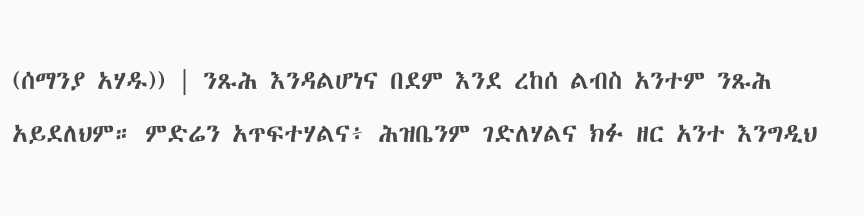(ሰማንያ አሃዱ)) | ንጹሕ እንዳልሆነና በደም እንደ ረከሰ ልብስ አንተም ንጹሕ አይደለህም። ምድሬን አጥፍተሃልና፥ ሕዝቤንም ገድለሃልና ክፉ ዘር አንተ እንግዲህ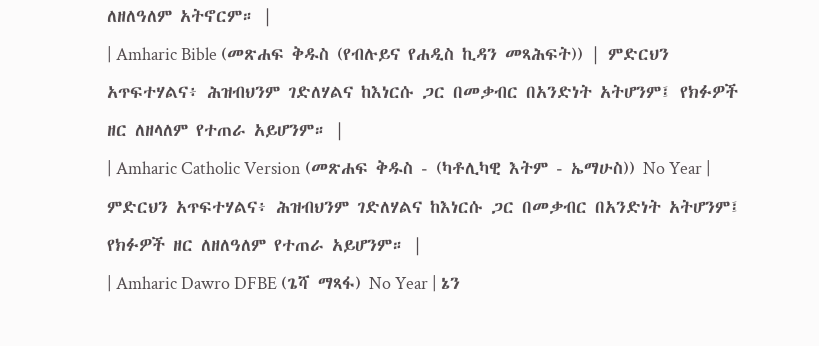ለዘለዓለም አትኖርም። |
| Amharic Bible (መጽሐፍ ቅዱስ (የብሉይና የሐዲስ ኪዳን መጻሕፍት)) | ምድርህን አጥፍተሃልና፥ ሕዝብህንም ገድለሃልና ከእነርሱ ጋር በመቃብር በአንድነት አትሆንም፤ የክፉዎች ዘር ለዘላለም የተጠራ አይሆንም። |
| Amharic Catholic Version (መጽሐፍ ቅዱስ - (ካቶሊካዊ እትም - ኤማሁስ)) No Year | ምድርህን አጥፍተሃልና፥ ሕዝብህንም ገድለሃልና ከእነርሱ ጋር በመቃብር በአንድነት አትሆንም፤ የክፉዎች ዘር ለዘለዓለም የተጠራ አይሆንም። |
| Amharic Dawro DFBE (ጌሻ ማጻፋ) No Year | ኔን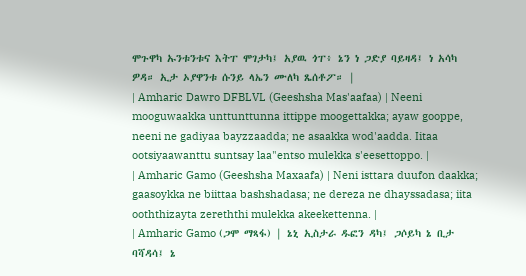ሞጉዋካ ኡንቱንቱና እትፐ ሞገታካ፤ አያዉ ጎፐ፥ ኔን ነ ጋድያ ባይዛዳ፤ ነ አሳካ ዎዳ። ኢታ ኦያዋንቱ ሱንይ ላኤን ሙለካ ጼሰቶፖ። |
| Amharic Dawro DFBLVL (Geeshsha Mas'aafaa) | Neeni mooguwaakka unttunttunna ittippe moogettakka; ayaw gooppe, neeni ne gadiyaa bayzzaadda; ne asaakka wod'aadda. Iitaa ootsiyaawanttu suntsay laa"entso mulekka s'eesettoppo. |
| Amharic Gamo (Geeshsha Maxaafa) | Neni isttara duufon daakka; gaasoykka ne biittaa bashshadasa; ne dereza ne dhayssadasa; iita ooththizayta zereththi mulekka akeekettenna. |
| Amharic Gamo (ጋሞ ማጻፋ) | ኔኒ ኢስታራ ዱፎን ዳካ፤ ጋሶይካ ኔ ቢታ ባሻዳሳ፤ ኔ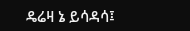ዴሬዛ ኔ ይሳዳሳ፤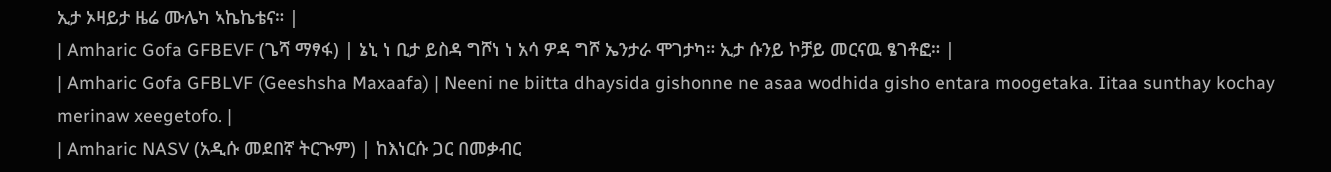ኢታ ኦዛይታ ዜሬ ሙሌካ ኣኬኬቴና። |
| Amharic Gofa GFBEVF (ጌሻ ማፃፋ) | ኔኒ ነ ቢታ ይስዳ ግሾነ ነ አሳ ዎዳ ግሾ ኤንታራ ሞገታካ። ኢታ ሱንይ ኮቻይ መርናዉ ፄገቶፎ። |
| Amharic Gofa GFBLVF (Geeshsha Maxaafa) | Neeni ne biitta dhaysida gishonne ne asaa wodhida gisho entara moogetaka. Iitaa sunthay kochay merinaw xeegetofo. |
| Amharic NASV (አዲሱ መደበኛ ትርጒም) | ከእነርሱ ጋር በመቃብር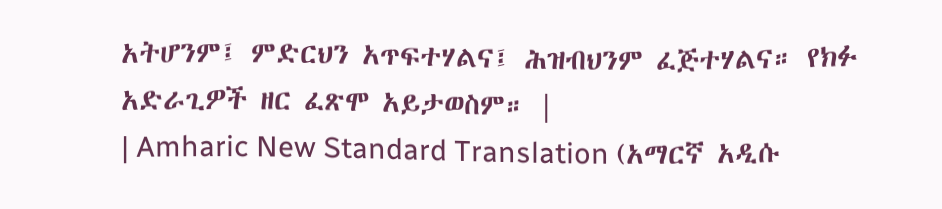አትሆንም፤ ምድርህን አጥፍተሃልና፤ ሕዝብህንም ፈጅተሃልና። የክፉ አድራጊዎች ዘር ፈጽሞ አይታወስም። |
| Amharic New Standard Translation (አማርኛ አዲሱ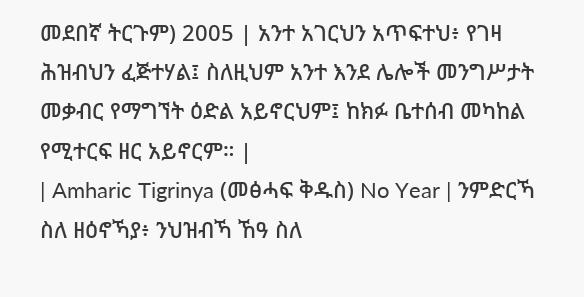መደበኛ ትርጉም) 2005 | አንተ አገርህን አጥፍተህ፥ የገዛ ሕዝብህን ፈጅተሃል፤ ስለዚህም አንተ እንደ ሌሎች መንግሥታት መቃብር የማግኘት ዕድል አይኖርህም፤ ከክፉ ቤተሰብ መካከል የሚተርፍ ዘር አይኖርም። |
| Amharic Tigrinya (መፅሓፍ ቅዱስ) No Year | ንምድርኻ ስለ ዘዕኖኻያ፥ ንህዝብኻ ኸዓ ስለ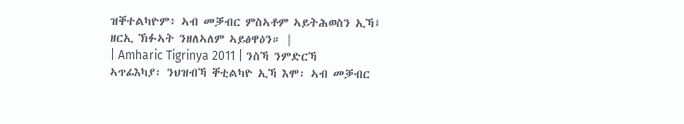ዝቐተልካዮም፥ ኣብ መቓብር ምስኣቶም ኣይትሕወስን ኢኻ፤ ዘርኢ ኽፉኣት ንዘለኣለም ኣይፅዋዕን። |
| Amharic Tigrinya 2011 | ንስኻ ንምድርኻ ኣጥፊእካያ፡ ንህዝብኻ ቐቲልካዮ ኢኻ እሞ፡ ኣብ መቓብር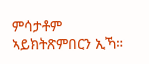ምሳታቶም ኣይክትጽምበርን ኢኻ።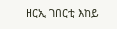ዘርኢ ገበርቲ እከይ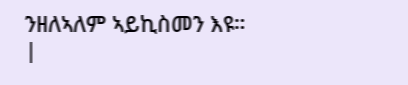ንዘለኣለም ኣይኪስመን እዩ። |